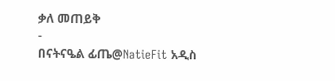ቃለ መጠይቅ
-
በናትናዔል ፊጤ@NatieFit አዲስ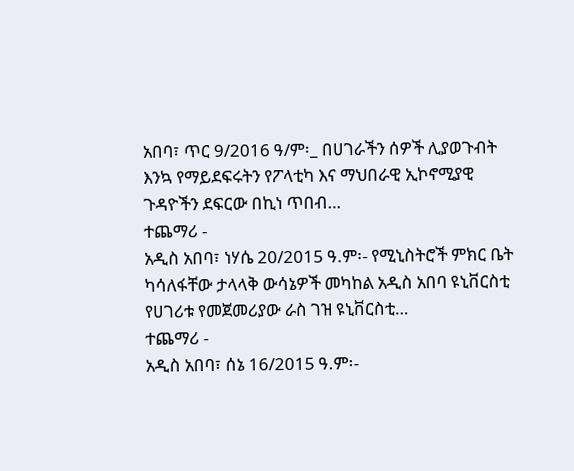አበባ፣ ጥር 9/2016 ዓ/ም፡_ በሀገራችን ሰዎች ሊያወጉብት እንኳ የማይደፍሩትን የፖላቲካ እና ማህበራዊ ኢኮኖሚያዊ ጉዳዮችን ደፍርው በኪነ ጥበብ…
ተጨማሪ -
አዲስ አበባ፣ ነሃሴ 20/2015 ዓ.ም፡- የሚኒስትሮች ምክር ቤት ካሳለፋቸው ታላላቅ ውሳኔዎች መካከል አዲስ አበባ ዩኒቨርስቲ የሀገሪቱ የመጀመሪያው ራስ ገዝ ዩኒቨርስቲ…
ተጨማሪ -
አዲስ አበባ፣ ሰኔ 16/2015 ዓ.ም፡-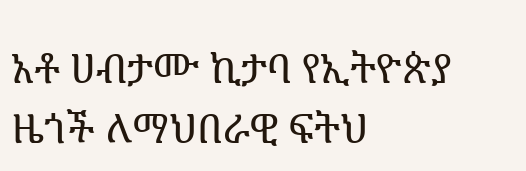አቶ ሀብታሙ ኪታባ የኢትዮጵያ ዜጎች ለማህበራዊ ፍትህ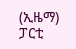(ኢዜማ) ፓርቲ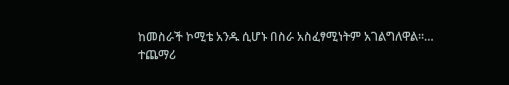ከመስራች ኮሚቴ አንዱ ሲሆኑ በስራ አስፈፃሚነትም አገልግለዋል፡፡…
ተጨማሪ